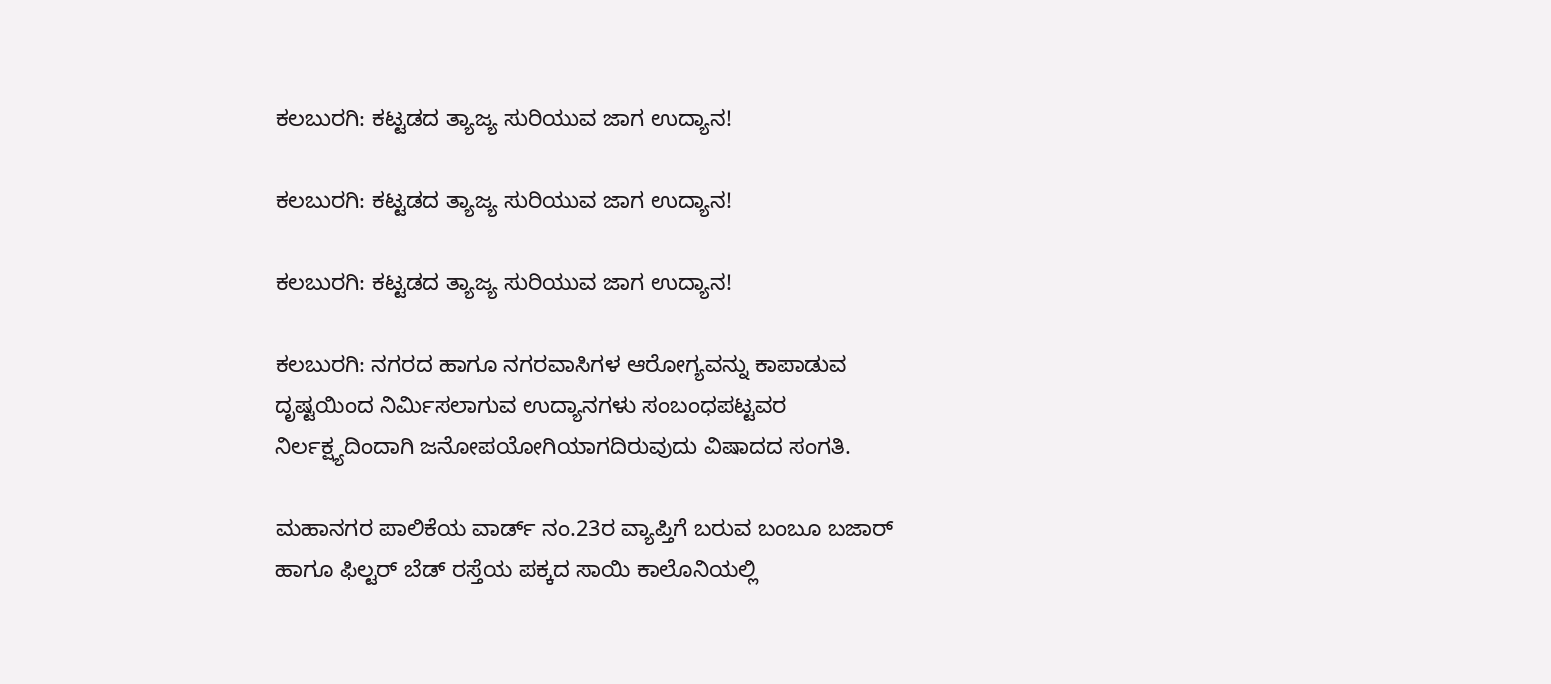ಕಲಬುರಗಿ: ಕಟ್ಟಡದ ತ್ಯಾಜ್ಯ ಸುರಿಯುವ ಜಾಗ ಉದ್ಯಾನ!

ಕಲಬುರಗಿ: ಕಟ್ಟಡದ ತ್ಯಾಜ್ಯ ಸುರಿಯುವ ಜಾಗ ಉದ್ಯಾನ!

ಕಲಬುರಗಿ: ಕಟ್ಟಡದ ತ್ಯಾಜ್ಯ ಸುರಿಯುವ ಜಾಗ ಉದ್ಯಾನ!

ಕಲಬುರಗಿ: ನಗರದ ಹಾಗೂ ನಗರವಾಸಿಗಳ ಆರೋಗ್ಯವನ್ನು ಕಾಪಾಡುವ ದೃಷ್ಟಯಿಂದ ನಿರ್ಮಿಸಲಾಗುವ ಉದ್ಯಾನಗಳು ಸಂಬಂಧಪಟ್ಟವರ ನಿರ್ಲಕ್ಷ್ಯದಿಂದಾಗಿ ಜನೋಪಯೋಗಿಯಾಗದಿರುವುದು ವಿಷಾದದ ಸಂಗತಿ.

ಮಹಾನಗರ ಪಾಲಿಕೆಯ ವಾರ್ಡ್‌ ನಂ.23ರ ವ್ಯಾಪ್ತಿಗೆ ಬರುವ ಬಂಬೂ ಬಜಾರ್‌ ಹಾಗೂ ಫಿಲ್ಟರ್‌ ಬೆಡ್‌ ರಸ್ತೆಯ ಪಕ್ಕದ ಸಾಯಿ ಕಾಲೊನಿಯಲ್ಲಿ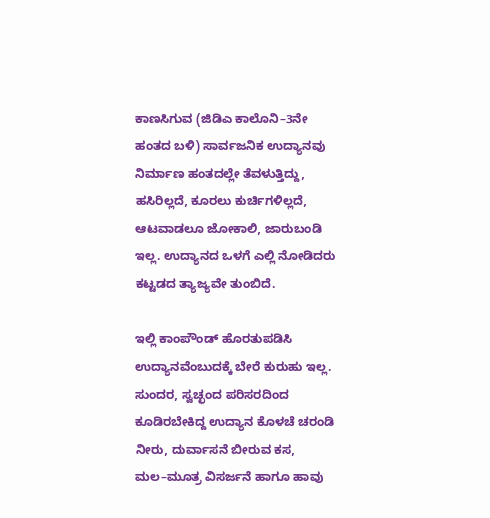ಕಾಣಸಿಗುವ (ಜಿಡಿಎ ಕಾಲೊನಿ–3ನೇ ಹಂತದ ಬಳಿ) ಸಾರ್ವಜನಿಕ ಉದ್ಯಾನವು ನಿರ್ಮಾಣ ಹಂತದಲ್ಲೇ ತೆವಳುತ್ತಿದ್ದು, ಹಸಿರಿಲ್ಲದೆ, ಕೂರಲು ಕುರ್ಚಿಗಳಿಲ್ಲದೆ, ಆಟವಾಡಲೂ ಜೋಕಾಲಿ, ಜಾರುಬಂಡಿ ಇಲ್ಲ. ಉದ್ಯಾನದ ಒಳಗೆ ಎಲ್ಲಿ ನೋಡಿದರು ಕಟ್ಟಡದ ತ್ಯಾಜ್ಯವೇ ತುಂಬಿದೆ.

ಇಲ್ಲಿ ಕಾಂಪೌಂಡ್‌ ಹೊರತುಪಡಿಸಿ ಉದ್ಯಾನವೆಂಬುದಕ್ಕೆ ಬೇರೆ ಕುರುಹು ಇಲ್ಲ. ಸುಂದರ, ಸ್ವಚ್ಛಂದ ಪರಿಸರದಿಂದ ಕೂಡಿರಬೇಕಿದ್ದ ಉದ್ಯಾನ ಕೊಳಚೆ ಚರಂಡಿ ನೀರು, ದುರ್ವಾಸನೆ ಬೀರುವ ಕಸ, ಮಲ–ಮೂತ್ರ ವಿಸರ್ಜನೆ ಹಾಗೂ ಹಾವು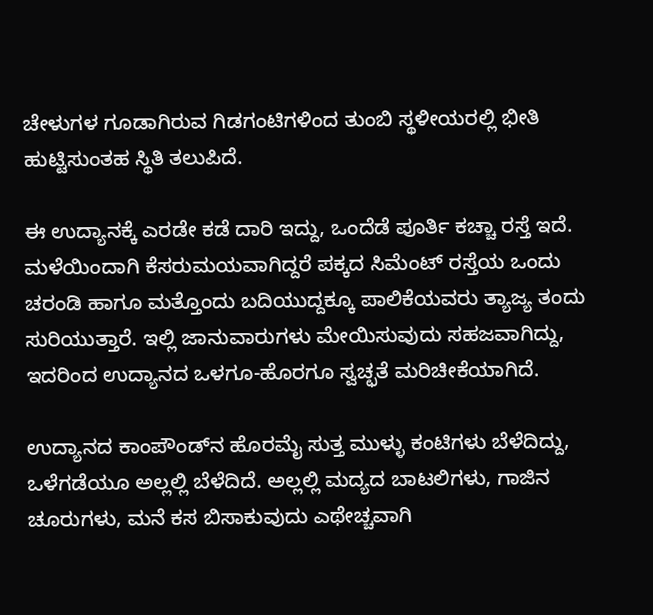ಚೇಳುಗಳ ಗೂಡಾಗಿರುವ ಗಿಡಗಂಟಿಗಳಿಂದ ತುಂಬಿ ಸ್ಥಳೀಯರಲ್ಲಿ ಭೀತಿ ಹುಟ್ಟಿಸುಂತಹ ಸ್ಥಿತಿ ತಲುಪಿದೆ.

ಈ ಉದ್ಯಾನಕ್ಕೆ ಎರಡೇ ಕಡೆ ದಾರಿ ಇದ್ದು, ಒಂದೆಡೆ ಪೂರ್ತಿ ಕಚ್ಚಾ ರಸ್ತೆ ಇದೆ. ಮಳೆಯಿಂದಾಗಿ ಕೆಸರುಮಯವಾಗಿದ್ದರೆ ಪಕ್ಕದ ಸಿಮೆಂಟ್‌ ರಸ್ತೆಯ ಒಂದು ಚರಂಡಿ ಹಾಗೂ ಮತ್ತೊಂದು ಬದಿಯುದ್ದಕ್ಕೂ ಪಾಲಿಕೆಯವರು ತ್ಯಾಜ್ಯ ತಂದು ಸುರಿಯುತ್ತಾರೆ. ಇಲ್ಲಿ ಜಾನುವಾರುಗಳು ಮೇಯಿಸುವುದು ಸಹಜವಾಗಿದ್ದು, ಇದರಿಂದ ಉದ್ಯಾನದ ಒಳಗೂ-ಹೊರಗೂ ಸ್ವಚ್ಛತೆ ಮರಿಚೀಕೆಯಾಗಿದೆ.

ಉದ್ಯಾನದ ಕಾಂಪೌಂಡ್‌ನ ಹೊರಮೈ ಸುತ್ತ ಮುಳ್ಳು ಕಂಟಿಗಳು ಬೆಳೆದಿದ್ದು, ಒಳೆಗಡೆಯೂ ಅಲ್ಲಲ್ಲಿ ಬೆಳೆದಿದೆ. ಅಲ್ಲಲ್ಲಿ ಮದ್ಯದ ಬಾಟಲಿಗಳು, ಗಾಜಿನ ಚೂರುಗಳು, ಮನೆ ಕಸ ಬಿಸಾಕುವುದು ಎಥೇಚ್ಚವಾಗಿ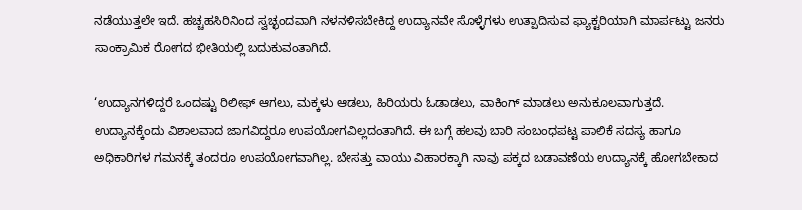ನಡೆಯುತ್ತಲೇ ಇದೆ. ಹಚ್ಚಹಸಿರಿನಿಂದ ಸ್ವಚ್ಛಂದವಾಗಿ ನಳನಳಿಸಬೇಕಿದ್ದ ಉದ್ಯಾನವೇ ಸೊಳ್ಳೆಗಳು ಉತ್ಪಾದಿಸುವ ಫ್ಯಾಕ್ಟರಿಯಾಗಿ ಮಾರ್ಪಟ್ಟು ಜನರು ಸಾಂಕ್ರಾಮಿಕ ರೋಗದ ಭೀತಿಯಲ್ಲಿ ಬದುಕುವಂತಾಗಿದೆ.

‘ಉದ್ಯಾನಗಳಿದ್ದರೆ ಒಂದಷ್ಟು ರಿಲೀಫ್‌ ಆಗಲು, ಮಕ್ಕಳು ಆಡಲು, ಹಿರಿಯರು ಓಡಾಡಲು, ವಾಕಿಂಗ್‌ ಮಾಡಲು ಅನುಕೂಲವಾಗುತ್ತದೆ. ಉದ್ಯಾನಕ್ಕೆಂದು ವಿಶಾಲವಾದ ಜಾಗವಿದ್ದರೂ ಉಪಯೋಗವಿಲ್ಲದಂತಾಗಿದೆ. ಈ ಬಗ್ಗೆ ಹಲವು ಬಾರಿ ಸಂಬಂಧಪಟ್ಟ ಪಾಲಿಕೆ ಸದಸ್ಯ ಹಾಗೂ ಅಧಿಕಾರಿಗಳ ಗಮನಕ್ಕೆ ತಂದರೂ ಉಪಯೋಗವಾಗಿಲ್ಲ. ಬೇಸತ್ತು ವಾಯು ವಿಹಾರಕ್ಕಾಗಿ ನಾವು ಪಕ್ಕದ ಬಡಾವಣೆಯ ಉದ್ಯಾನಕ್ಕೆ ಹೋಗಬೇಕಾದ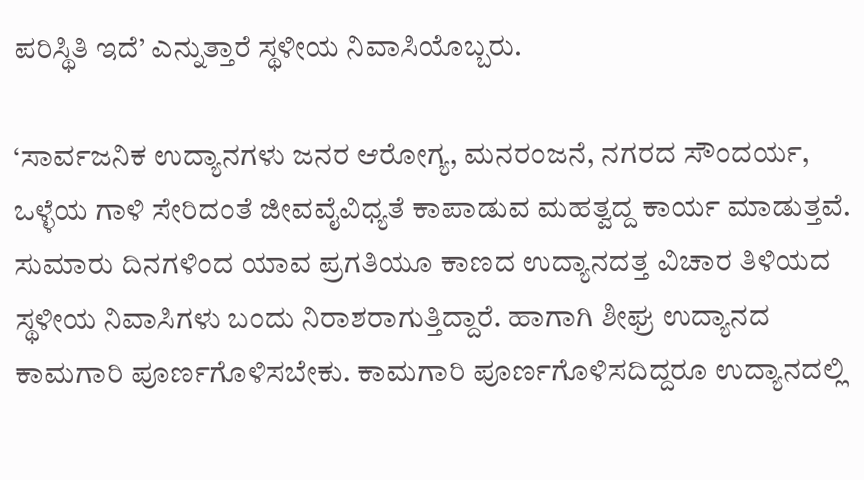ಪರಿಸ್ಥಿತಿ ಇದೆ’ ಎನ್ನುತ್ತಾರೆ ಸ್ಥಳೀಯ ನಿವಾಸಿಯೊಬ್ಬರು.

‘ಸಾರ್ವಜನಿಕ ಉದ್ಯಾನಗಳು ಜನರ ಆರೋಗ್ಯ, ಮನರಂಜನೆ, ನಗರದ ಸೌಂದರ್ಯ, ಒಳ್ಳೆಯ ಗಾಳಿ ಸೇರಿದಂತೆ ಜೀವವೈವಿಧ್ಯತೆ ಕಾಪಾಡುವ ಮಹತ್ವದ್ದ ಕಾರ್ಯ ಮಾಡುತ್ತವೆ. ಸುಮಾರು ದಿನಗಳಿಂದ ಯಾವ ಪ್ರಗತಿಯೂ ಕಾಣದ ಉದ್ಯಾನದತ್ತ ವಿಚಾರ ತಿಳಿಯದ ಸ್ಥಳೀಯ ನಿವಾಸಿಗಳು ಬಂದು ನಿರಾಶರಾಗುತ್ತಿದ್ದಾರೆ. ಹಾಗಾಗಿ ಶೀಘ್ರ ಉದ್ಯಾನದ ಕಾಮಗಾರಿ ಪೂರ್ಣಗೊಳಿಸಬೇಕು. ಕಾಮಗಾರಿ ಪೂರ್ಣಗೊಳಿಸದಿದ್ದರೂ ಉದ್ಯಾನದಲ್ಲಿ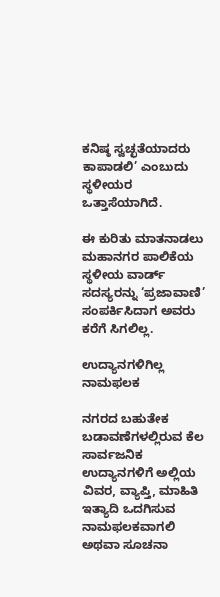ಕನಿಷ್ಠ ಸ್ವಚ್ಛತೆಯಾದರು ಕಾಪಾಡಲಿ’ ಎಂಬುದು ಸ್ಥಳೀಯರ ಒತ್ತಾಸೆಯಾಗಿದೆ.

ಈ ಕುರಿತು ಮಾತನಾಡಲು ಮಹಾನಗರ ಪಾಲಿಕೆಯ ಸ್ಥಳೀಯ ವಾರ್ಡ್‌ ಸದಸ್ಯರನ್ನು ‘ಪ್ರಜಾವಾಣಿ’ ಸಂಪರ್ಕಿಸಿದಾಗ ಅವರು ಕರೆಗೆ ಸಿಗಲಿಲ್ಲ.

ಉದ್ಯಾನಗಳಿಗಿಲ್ಲ ನಾಮಫಲಕ

ನಗರದ ಬಹುತೇಕ ಬಡಾವಣೆಗಳಲ್ಲಿರುವ ಕೆಲ ಸಾರ್ವಜನಿಕ ಉದ್ಯಾನಗಳಿಗೆ ಅಲ್ಲಿಯ ವಿವರ, ವ್ಯಾಪ್ತಿ, ಮಾಹಿತಿ ಇತ್ಯಾದಿ ಒದಗಿಸುವ ನಾಮಫಲಕವಾಗಲಿ ಅಥವಾ ಸೂಚನಾ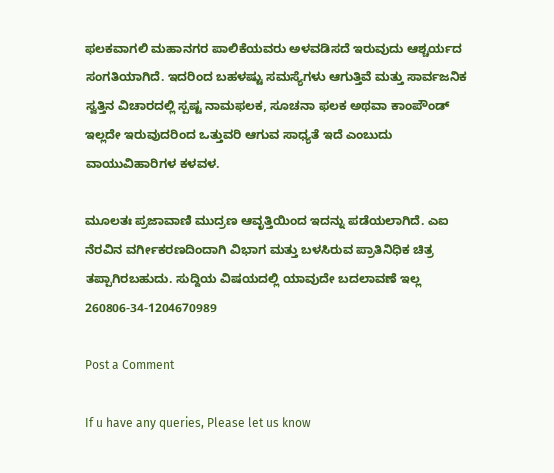ಫಲಕವಾಗಲಿ ಮಹಾನಗರ ಪಾಲಿಕೆಯವರು ಅಳವಡಿಸದೆ ಇರುವುದು ಆಶ್ಚರ್ಯದ ಸಂಗತಿಯಾಗಿದೆ. ಇದರಿಂದ ಬಹಳಷ್ಟು ಸಮಸ್ಯೆಗಳು ಆಗುತ್ತಿವೆ ಮತ್ತು ಸಾರ್ವಜನಿಕ ಸ್ವತ್ತಿನ ವಿಚಾರದಲ್ಲಿ ಸ್ಪಷ್ಟ ನಾಮಫಲಕ, ಸೂಚನಾ ಫಲಕ ಅಥವಾ ಕಾಂಪೌಂಡ್‌ ಇಲ್ಲದೇ ಇರುವುದರಿಂದ ಒತ್ತುವರಿ ಆಗುವ ಸಾಧ್ಯತೆ ಇದೆ ಎಂಬುದು ವಾಯುವಿಹಾರಿಗಳ ಕಳವಳ.

ಮೂಲತಃ ಪ್ರಜಾವಾಣಿ ಮುದ್ರಣ ಆವೃತ್ತಿಯಿಂದ ಇದನ್ನು ಪಡೆಯಲಾಗಿದೆ. ಎಐ ನೆರವಿನ ವರ್ಗೀಕರಣದಿಂದಾಗಿ ವಿಭಾಗ ಮತ್ತು ಬಳಸಿರುವ ಪ್ರಾತಿನಿಧಿಕ ಚಿತ್ರ ತಪ್ಪಾಗಿರಬಹುದು. ಸುದ್ದಿಯ ವಿಷಯದಲ್ಲಿ ಯಾವುದೇ ಬದಲಾವಣೆ ಇಲ್ಲ
260806-34-1204670989

Post a Comment

If u have any queries, Please let us know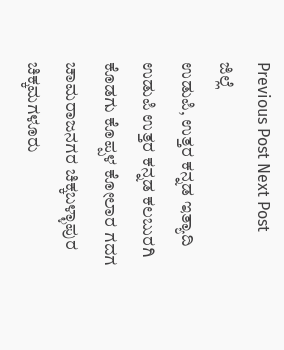Previous Post Next Post
ಜಿಲ್ಲೆ
ಉಡುಪಿ, ಉತ್ತರ ಕನ್ನಡ ಇತ್ಯಾದಿ
ಉಡುಪಿ ಉತ್ತರ ಕನ್ನಡ ಕಲಬುರಗಿ ಕೊಡಗು ಕೊಪ್ಪಳ ಕೋಲಾರ ಗದಗ ಚಾಮರಾಜನಗರ ಚಿಕ್ಕಬಳ್ಳಾಪುರ
ಚಿಕ್ಕಮಗಳೂರು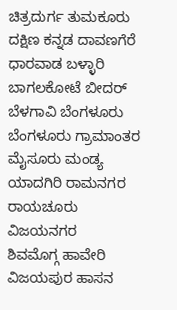ಚಿತ್ರದುರ್ಗ ತುಮಕೂರು ದಕ್ಷಿಣ ಕನ್ನಡ ದಾವಣಗೆರೆ ಧಾರವಾಡ ಬಳ್ಳಾರಿ ಬಾಗಲಕೋಟೆ ಬೀದರ್
ಬೆಳಗಾವಿ ಬೆಂಗಳೂರು ಬೆಂಗಳೂರು ಗ್ರಾಮಾಂತರ ಮೈಸೂರು ಮಂಡ್ಯ ಯಾದಗಿರಿ ರಾಮನಗರ ರಾಯಚೂರು ವಿಜಯನಗರ
ಶಿವಮೊಗ್ಗ ಹಾವೇರಿ ವಿಜಯಪುರ ಹಾಸನ